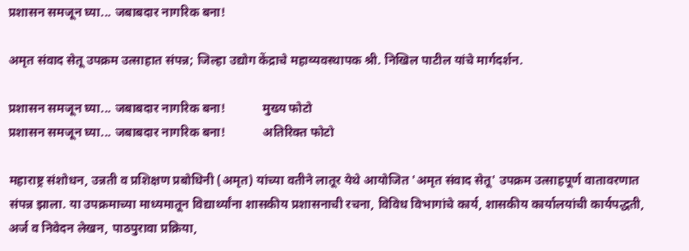प्रशासन समजून घ्या... जबाबदार नागरिक बना!

अमृत संवाद सेतू उपक्रम उत्साहात संपन्न; जिल्हा उद्योग केंद्राचे महाव्यवस्थापक श्री. निखिल पाटील यांचे मार्गदर्शन.

प्रशासन समजून घ्या... जबाबदार नागरिक बना!            मुख्य फोटो
प्रशासन समजून घ्या... जबाबदार नागरिक बना!            अतिरिक्त फोटो

महाराष्ट्र संशोधन, उन्नती व प्रशिक्षण प्रबोधिनी (अमृत) यांच्या वतीने लातूर येथे आयोजित 'अमृत संवाद सेतू' उपक्रम उत्साहपूर्ण वातावरणात संपन्न झाला. या उपक्रमाच्या माध्यमातून विद्यार्थ्यांना शासकीय प्रशासनाची रचना, विविध विभागांचे कार्य, शासकीय कार्यालयांची कार्यपद्धती, अर्ज व निवेदन लेखन, पाठपुरावा प्रक्रिया,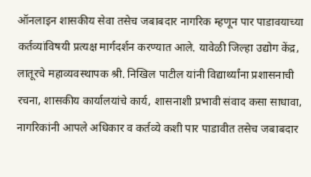ऑनलाइन शासकीय सेवा तसेच जबाबदार नागरिक म्हणून पार पाडावयाच्या कर्तव्यांविषयी प्रत्यक्ष मार्गदर्शन करण्यात आले. यावेळी जिल्हा उद्योग केंद्र, लातूरचे महाव्यवस्थापक श्री. निखिल पाटील यांनी विद्यार्थ्यांना प्रशासनाची रचना, शासकीय कार्यालयांचे कार्य, शासनाशी प्रभावी संवाद कसा साधावा, नागरिकांनी आपले अधिकार व कर्तव्ये कशी पार पाडावीत तसेच जबाबदार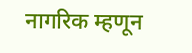नागरिक म्हणून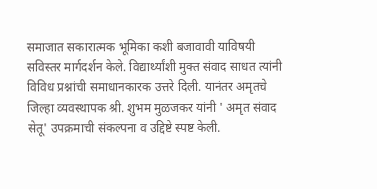समाजात सकारात्मक भूमिका कशी बजावावी याविषयी सविस्तर मार्गदर्शन केले. विद्यार्थ्यांशी मुक्त संवाद साधत त्यांनी विविध प्रश्नांची समाधानकारक उत्तरे दिली. यानंतर अमृतचे जिल्हा व्यवस्थापक श्री. शुभम मुळजकर यांनी ' अमृत संवाद सेतू' उपक्रमाची संकल्पना व उद्दिष्टे स्पष्ट केली.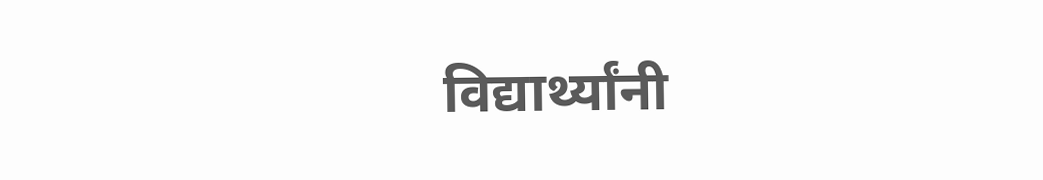विद्यार्थ्यांनी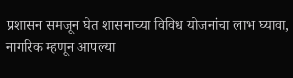प्रशासन समजून घेत शासनाच्या विविध योजनांचा लाभ घ्यावा, नागरिक म्हणून आपल्या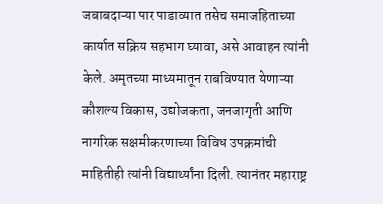जबाबदाऱ्या पार पाडाव्यात तसेच समाजहिताच्या कार्यात सक्रिय सहभाग घ्यावा, असे आवाहन त्यांनी केले. अमृतच्या माध्यमातून राबविण्यात येणाऱ्या कौशल्य विकास, उद्योजकता, जनजागृती आणि नागरिक सक्षमीकरणाच्या विविध उपक्रमांची माहितीही त्यांनी विद्यार्थ्यांना दिली. त्यानंतर महाराष्ट्र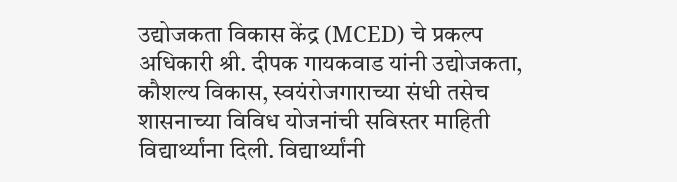उद्योजकता विकास केंद्र (MCED) चे प्रकल्प अधिकारी श्री. दीपक गायकवाड यांनी उद्योजकता, कौशल्य विकास, स्वयंरोजगाराच्या संधी तसेच शासनाच्या विविध योजनांची सविस्तर माहिती विद्यार्थ्यांना दिली. विद्यार्थ्यांनी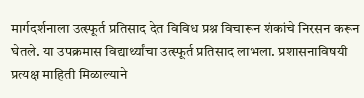मार्गदर्शनाला उत्स्फूर्त प्रतिसाद देत विविध प्रश्न विचारून शंकांचे निरसन करून घेतले. या उपक्रमास विद्यार्थ्यांचा उत्स्फूर्त प्रतिसाद लाभला. प्रशासनाविषयी प्रत्यक्ष माहिती मिळाल्याने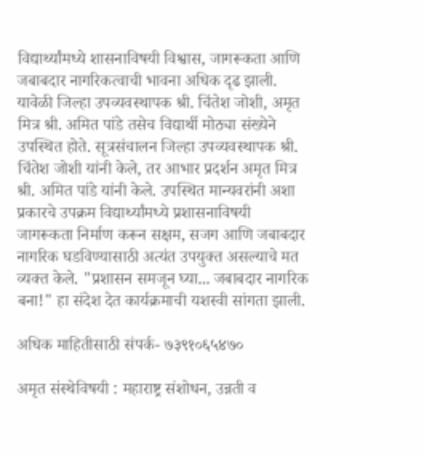विद्यार्थ्यांमध्ये शासनाविषयी विश्वास, जागरूकता आणि जबाबदार नागरिकत्वाची भावना अधिक दृढ झाली. यावेळी जिल्हा उपव्यवस्थापक श्री. चिंतेश जोशी, अमृत मित्र श्री. अमित पांडे तसेच विद्यार्थी मोठ्या संख्येने उपस्थित होते. सूत्रसंचालन जिल्हा उपव्यवस्थापक श्री. चिंतेश जोशी यांनी केले, तर आभार प्रदर्शन अमृत मित्र श्री. अमित पांडे यांनी केले. उपस्थित मान्यवरांनी अशा प्रकारचे उपक्रम विद्यार्थ्यांमध्ये प्रशासनाविषयी जागरूकता निर्माण करून सक्षम, सजग आणि जबाबदार नागरिक घडविण्यासाठी अत्यंत उपयुक्त असल्याचे मत व्यक्त केले. "प्रशासन समजून घ्या... जबाबदार नागरिक बना!" हा संदेश देत कार्यक्रमाची यशस्वी सांगता झाली.

अधिक माहितीसाठी संपर्क- ७३९१०६५४७०

अमृत संस्थेविषयी : महाराष्ट्र संशोधन, उन्नती व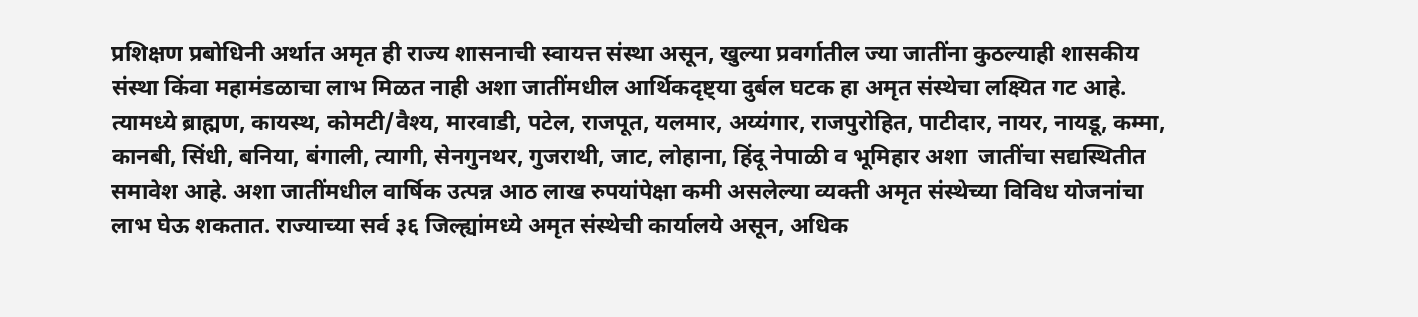प्रशिक्षण प्रबोधिनी अर्थात अमृत ही राज्य शासनाची स्वायत्त संस्था असून, खुल्या प्रवर्गातील ज्या जातींना कुठल्याही शासकीय संस्था किंवा महामंडळाचा लाभ मिळत नाही अशा जातींमधील आर्थिकदृष्ट्या दुर्बल घटक हा अमृत संस्थेचा लक्ष्यित गट आहे. त्यामध्ये ब्राह्मण, कायस्थ, कोमटी/वैश्य, मारवाडी, पटेल, राजपूत, यलमार, अय्यंगार, राजपुरोहित, पाटीदार, नायर, नायडू, कम्मा, कानबी, सिंधी, बनिया, बंगाली, त्यागी, सेनगुनथर, गुजराथी, जाट, लोहाना, हिंदू नेपाळी व भूमिहार अशा  जातींचा सद्यस्थितीत समावेश आहे. अशा जातींमधील वार्षिक उत्पन्न आठ लाख रुपयांपेक्षा कमी असलेल्या व्यक्ती अमृत संस्थेच्या विविध योजनांचा लाभ घेऊ शकतात. राज्याच्या सर्व ३६ जिल्ह्यांमध्ये अमृत संस्थेची कार्यालये असून, अधिक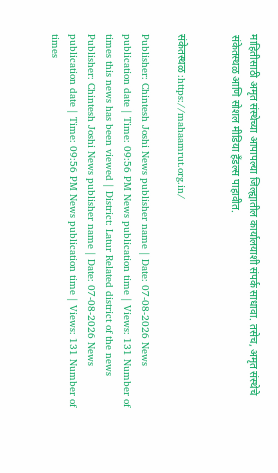माहितीसाठी अमृत संस्थेच्या आपापल्या जिल्ह्यातील कार्यालयाशी संपर्क साधावा. तसेच, अमृत संस्थेचे संकेतस्थळ आणि सोशल मीडिया हँडल्स पाहावीत.


संकेतस्थळ :https://mahaamrut.org.in/

Publisher: Chintesh Joshi News publisher name | Date: 07-08-2026 News publication date | Time: 09:56 PM News publication time | Views: 131 Number of times this news has been viewed | District: Latur Related district of the news
Publisher: Chintesh Joshi News publisher name | Date: 07-08-2026 News publication date | Time: 09:56 PM News publication time | Views: 131 Number of times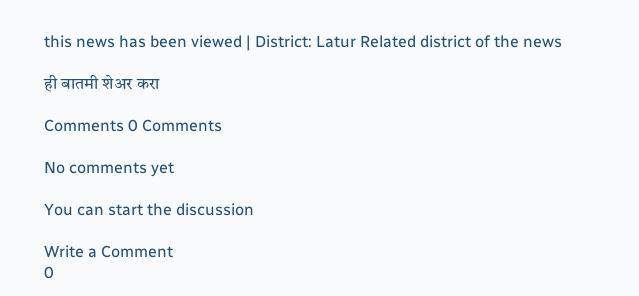this news has been viewed | District: Latur Related district of the news

ही बातमी शेअर करा

Comments 0 Comments

No comments yet

You can start the discussion

Write a Comment
0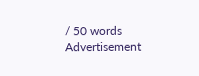/ 50 words
Advertisement